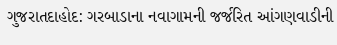ગુજરાતદાહોદ: ગરબાડાના નવાગામની જર્જરિત આંગણવાડીની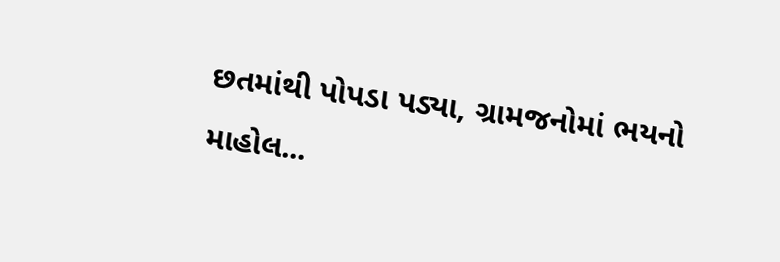છતમાંથી પોપડા પડ્યા, ગ્રામજનોમાં ભયનો માહોલ...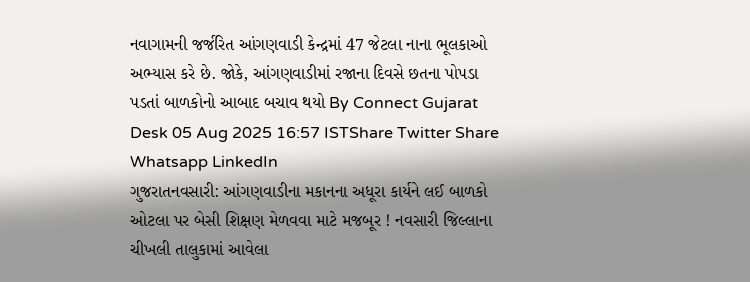નવાગામની જર્જરિત આંગણવાડી કેન્દ્રમાં 47 જેટલા નાના ભૂલકાઓ અભ્યાસ કરે છે. જોકે, આંગણવાડીમાં રજાના દિવસે છતના પોપડા પડતાં બાળકોનો આબાદ બચાવ થયો By Connect Gujarat Desk 05 Aug 2025 16:57 ISTShare Twitter Share Whatsapp LinkedIn
ગુજરાતનવસારી: આંગણવાડીના મકાનના અધૂરા કાર્યને લઈ બાળકો ઓટલા પર બેસી શિક્ષણ મેળવવા માટે મજબૂર ! નવસારી જિલ્લાના ચીખલી તાલુકામાં આવેલા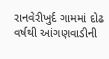રાનવેરીખુર્દ ગામમાં દોઢ વર્ષથી આંગણવાડીની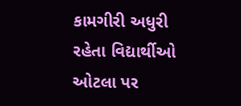કામગીરી અધુરી રહેતા વિદ્યાર્થીઓ ઓટલા પર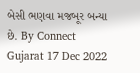બેસી ભણવા મજબૂર બન્યા છે. By Connect Gujarat 17 Dec 2022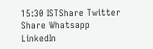15:30 ISTShare Twitter Share Whatsapp LinkedIn